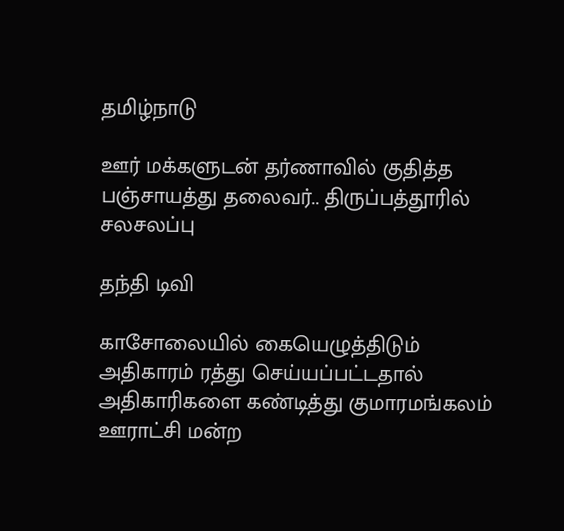தமிழ்நாடு

ஊர் மக்களுடன் தர்ணாவில் குதித்த பஞ்சாயத்து தலைவர்.. திருப்பத்தூரில் சலசலப்பு

தந்தி டிவி

காசோலையில் கையெழுத்திடும் அதிகாரம் ரத்து செய்யப்பட்டதால் அதிகாரிகளை கண்டித்து குமாரமங்கலம் ஊராட்சி மன்ற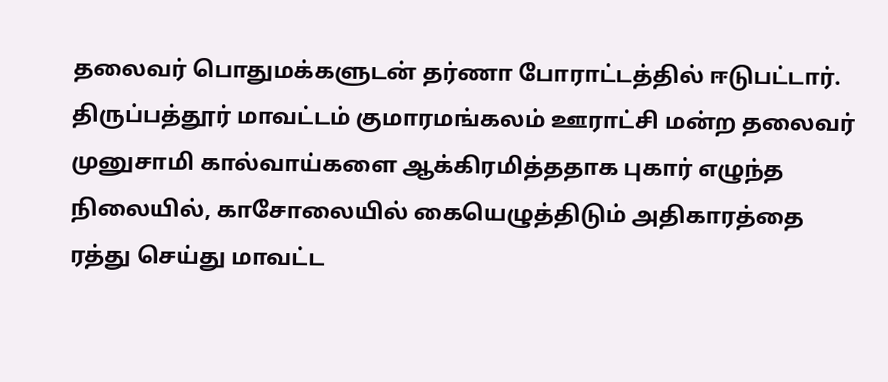தலைவர் பொதுமக்களுடன் தர்ணா போராட்டத்தில் ஈடுபட்டார். திருப்பத்தூர் மாவட்டம் குமாரமங்கலம் ஊராட்சி மன்ற தலைவர் முனுசாமி கால்வாய்களை ஆக்கிரமித்ததாக புகார் எழுந்த நிலையில், காசோலையில் கையெழுத்திடும் அதிகாரத்தை ரத்து செய்து மாவட்ட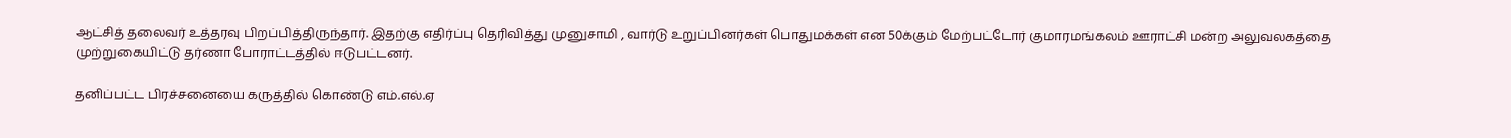ஆட்சித் தலைவர் உத்தரவு பிறப்பித்திருந்தார். இதற்கு எதிர்ப்பு தெரிவித்து முனுசாமி , வார்டு உறுப்பினர்கள் பொதுமக்கள் என 50க்கும் மேற்பட்டோர் குமாரமங்கலம் ஊராட்சி மன்ற அலுவலகத்தை முற்றுகையிட்டு தர்ணா போராட்டத்தில் ஈடுபட்டனர்.

தனிப்பட்ட பிரச்சனையை கருத்தில் கொண்டு எம்.எல்.ஏ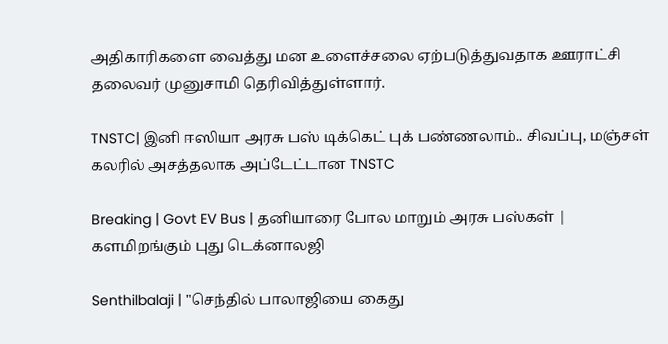அதிகாரிகளை வைத்து மன உளைச்சலை ஏற்படுத்துவதாக ஊராட்சி தலைவர் முனுசாமி தெரிவித்துள்ளார்.

TNSTC| இனி ஈஸியா அரசு பஸ் டிக்கெட் புக் பண்ணலாம்.. சிவப்பு, மஞ்சள் கலரில் அசத்தலாக அப்டேட்டான TNSTC

Breaking | Govt EV Bus | தனியாரை போல மாறும் அரசு பஸ்கள் | களமிறங்கும் புது டெக்னாலஜி

Senthilbalaji | "செந்தில் பாலாஜியை கைது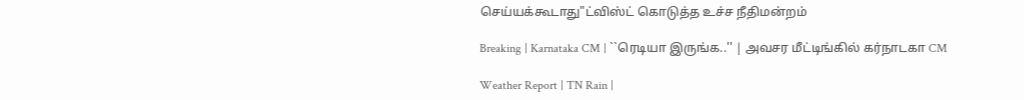செய்யக்கூடாது"ட்விஸ்ட் கொடுத்த உச்ச நீதிமன்றம்

Breaking | Karnataka CM | ``ரெடியா இருங்க..'' | அவசர மீட்டிங்கில் கர்நாடகா CM

Weather Report | TN Rain |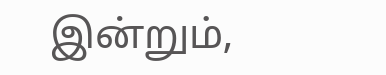இன்றும்,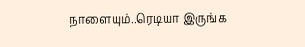நாளையும்..ரெடியா இருங்க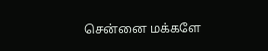சென்னை மக்களே